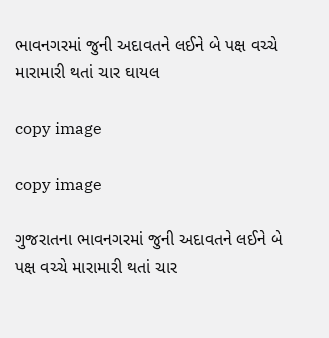ભાવનગરમાં જુની અદાવતને લઈને બે પક્ષ વચ્ચે મારામારી થતાં ચાર ઘાયલ

copy image

copy image

ગુજરાતના ભાવનગરમાં જુની અદાવતને લઈને બે પક્ષ વચ્ચે મારામારી થતાં ચાર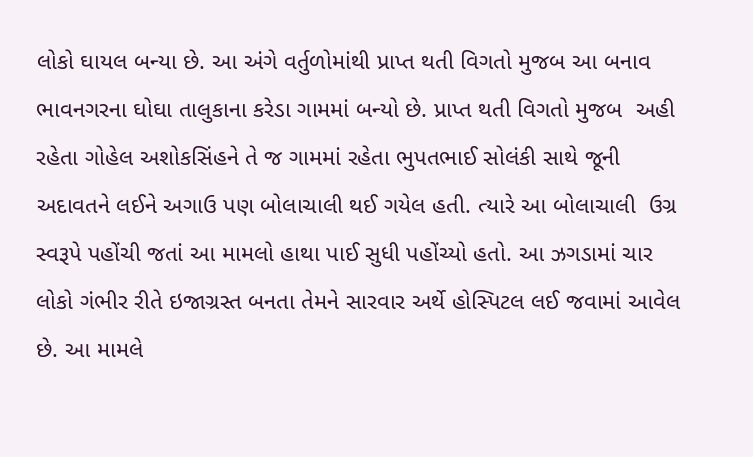લોકો ઘાયલ બન્યા છે. આ અંગે વર્તુળોમાંથી પ્રાપ્ત થતી વિગતો મુજબ આ બનાવ ભાવનગરના ઘોઘા તાલુકાના કરેડા ગામમાં બન્યો છે. પ્રાપ્ત થતી વિગતો મુજબ  અહી રહેતા ગોહેલ અશોકસિંહને તે જ ગામમાં રહેતા ભુપતભાઈ સોલંકી સાથે જૂની અદાવતને લઈને અગાઉ પણ બોલાચાલી થઈ ગયેલ હતી. ત્યારે આ બોલાચાલી  ઉગ્ર સ્વરૂપે પહોંચી જતાં આ મામલો હાથા પાઈ સુધી પહોંચ્યો હતો. આ ઝગડામાં ચાર લોકો ગંભીર રીતે ઇજાગ્રસ્ત બનતા તેમને સારવાર અર્થે હોસ્પિટલ લઈ જવામાં આવેલ છે. આ મામલે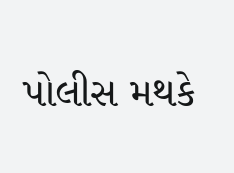પોલીસ મથકે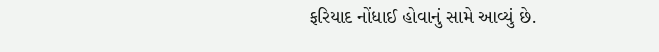ફરિયાદ નોંધાઈ હોવાનું સામે આવ્યું છે.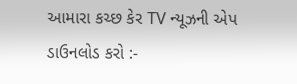આમારા કચ્છ કેર TV ન્યૂઝની એપ ડાઉનલોડ કરો :-